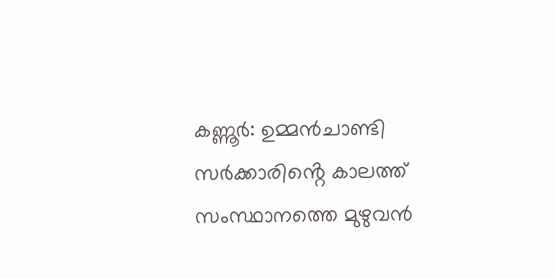കണ്ണൂർ: ഉമ്മൻചാണ്ടി സർക്കാരിൻ്റെ കാലത്ത് സംസ്ഥാനത്തെ മുഴുവൻ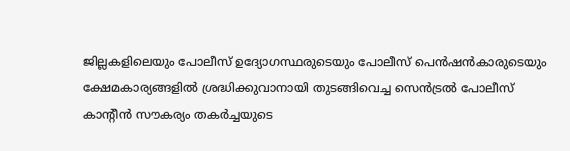ജില്ലകളിലെയും പോലീസ് ഉദ്യോഗസ്ഥരുടെയും പോലീസ് പെൻഷൻകാരുടെയും ക്ഷേമകാര്യങ്ങളിൽ ശ്രദ്ധിക്കുവാനായി തുടങ്ങിവെച്ച സെൻട്രൽ പോലീസ് കാൻ്റീൻ സൗകര്യം തകർച്ചയുടെ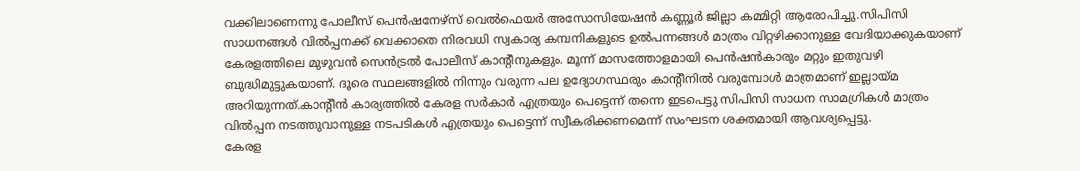വക്കിലാണെന്നു പോലീസ് പെൻഷനേഴ്സ് വെൽഫെയർ അസോസിയേഷൻ കണ്ണൂർ ജില്ലാ കമ്മിറ്റി ആരോപിച്ചു.സിപിസി സാധനങ്ങൾ വിൽപ്പനക്ക് വെക്കാതെ നിരവധി സ്വകാര്യ കമ്പനികളുടെ ഉൽപന്നങ്ങൾ മാത്രം വിറ്റഴിക്കാനുള്ള വേദിയാക്കുകയാണ് കേരളത്തിലെ മുഴുവൻ സെൻട്രൽ പോലീസ് കാൻ്റീനുകളും. മൂന്ന് മാസത്തോളമായി പെൻഷൻകാരും മറ്റും ഇതുവഴി ബുദ്ധിമുട്ടുകയാണ്. ദൂരെ സ്ഥലങ്ങളിൽ നിന്നും വരുന്ന പല ഉദ്യോഗസ്ഥരും കാൻ്റീനിൽ വരുമ്പോൾ മാത്രമാണ് ഇല്ലായ്മ അറിയുന്നത്.കാൻ്റീൻ കാര്യത്തിൽ കേരള സർകാർ എത്രയും പെട്ടെന്ന് തന്നെ ഇടപെട്ടു സിപിസി സാധന സാമഗ്രികൾ മാത്രം വിൽപ്പന നടത്തുവാനുള്ള നടപടികൾ എത്രയും പെട്ടെന്ന് സ്വീകരിക്കണമെന്ന് സംഘടന ശക്തമായി ആവശ്യപ്പെട്ടു.
കേരള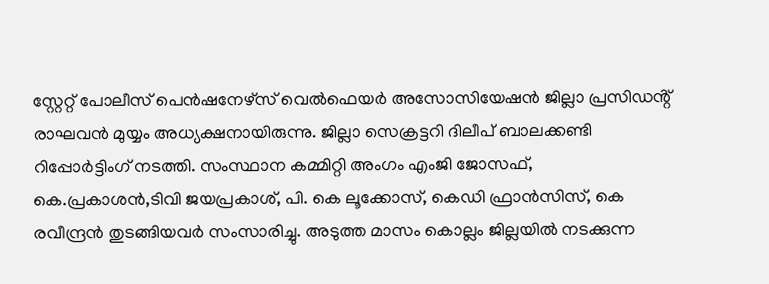സ്റ്റേറ്റ് പോലീസ് പെൻഷനേഴ്സ് വെൽഫെയർ അസോസിയേഷൻ ജില്ലാ പ്രസിഡൻ്റ് രാഘവൻ മുയ്യം അധ്യക്ഷനായിരുന്നു. ജില്ലാ സെക്രട്ടറി ദിലീപ് ബാലക്കണ്ടി റിപ്പോർട്ടിംഗ് നടത്തി. സംസ്ഥാന കമ്മിറ്റി അംഗം എംജി ജോസഫ്, കെ.പ്രകാശൻ,ടിവി ജയപ്രകാശ്, പി. കെ ലൂക്കോസ്, കെഡി ഫ്രാൻസിസ്, കെ രവീന്ദ്രൻ തുടങ്ങിയവർ സംസാരിച്ചു. അടുത്ത മാസം കൊല്ലം ജില്ലയിൽ നടക്കുന്ന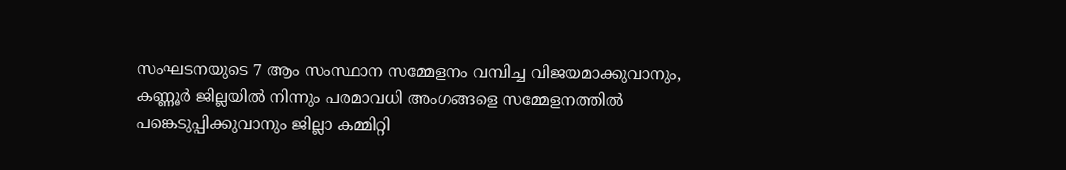സംഘടനയുടെ 7 ആം സംസ്ഥാന സമ്മേളനം വമ്പിച്ച വിജയമാക്കുവാനും, കണ്ണൂർ ജില്ലയിൽ നിന്നും പരമാവധി അംഗങ്ങളെ സമ്മേളനത്തിൽ പങ്കെടുപ്പിക്കുവാനും ജില്ലാ കമ്മിറ്റി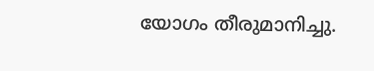യോഗം തീരുമാനിച്ചു.